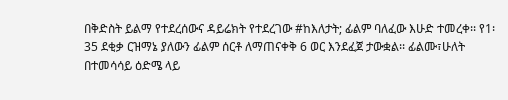በቅድስት ይልማ የተደረሰውና ዳይሬክት የተደረገው #ከእለታት; ፊልም ባለፈው እሁድ ተመረቀ፡፡ የ1፡35 ደቂቃ ርዝማኔ ያለውን ፊልም ሰርቶ ለማጠናቀቅ 6 ወር እንደፈጀ ታውቋል፡፡ ፊልሙ፣ሁለት በተመሳሳይ ዕድሜ ላይ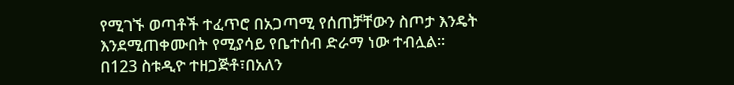የሚገኙ ወጣቶች ተፈጥሮ በአጋጣሚ የሰጠቻቸውን ስጦታ እንዴት እንደሚጠቀሙበት የሚያሳይ የቤተሰብ ድራማ ነው ተብሏል፡፡
በ123 ስቱዲዮ ተዘጋጅቶ፣በአለን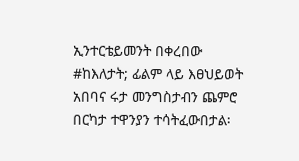ኢንተርቴይመንት በቀረበው #ከእለታት; ፊልም ላይ እፀህይወት አበባና ሩታ መንግስታብን ጨምሮ በርካታ ተዋንያን ተሳትፈውበታል፡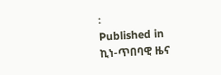፡
Published in
ኪነ-ጥበባዊ ዜና